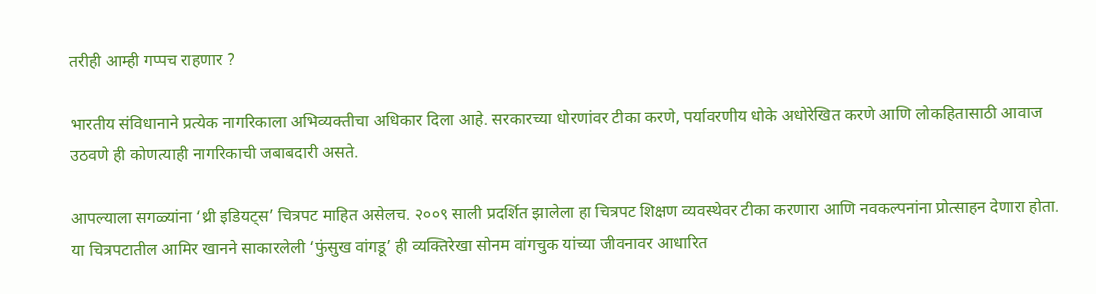तरीही आम्ही गप्पच राहणार ?

भारतीय संविधानाने प्रत्येक नागरिकाला अभिव्यक्तीचा अधिकार दिला आहे. सरकारच्या धोरणांवर टीका करणे, पर्यावरणीय धोके अधोरेखित करणे आणि लोकहितासाठी आवाज उठवणे ही कोणत्याही नागरिकाची जबाबदारी असते.

आपल्याला सगळ्यांना ‘थ्री इडियट्स’ चित्रपट माहित असेलच. २००९ साली प्रदर्शित झालेला हा चित्रपट शिक्षण व्यवस्थेवर टीका करणारा आणि नवकल्पनांना प्रोत्साहन देणारा होता. या चित्रपटातील आमिर खानने साकारलेली ‘फुंसुख वांगडू’ ही व्यक्तिरेखा सोनम वांगचुक यांच्या जीवनावर आधारित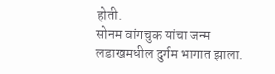होती.
सोनम वांगचुक यांचा जन्म लडाखमधील दुर्गम भागात झाला.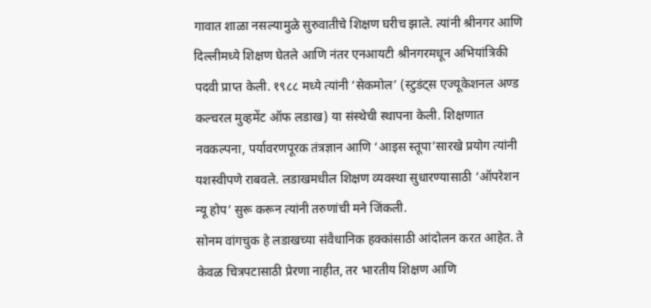गावात शाळा नसल्यामुळे सुरुवातीचे शिक्षण घरीच झाले. त्यांनी श्रीनगर आणि दिल्लीमध्ये शिक्षण घेतले आणि नंतर एनआयटी श्रीनगरमधून अभियांत्रिकी पदवी प्राप्त केली. १९८८ मध्ये त्यांनी ‘सेकमोल’ (स्टुडंट्स एज्यूकेशनल अण्ड कल्चरल मुव्हमेंट ऑफ लडाख) या संस्थेची स्थापना केली. शिक्षणात नवकल्पना, पर्यावरणपूरक तंत्रज्ञान आणि ‘आइस स्तूपा’सारखे प्रयोग त्यांनी यशस्वीपणे राबवले. लडाखमधील शिक्षण व्यवस्था सुधारण्यासाठी ‘ऑपरेशन न्यू होप’ सुरू करून त्यांनी तरुणांची मने जिंकली.
सोनम वांगचुक हे लडाखच्या संवैधानिक हक्कांसाठी आंदोलन करत आहेत. ते केवळ चित्रपटासाठी प्रेरणा नाहीत, तर भारतीय शिक्षण आणि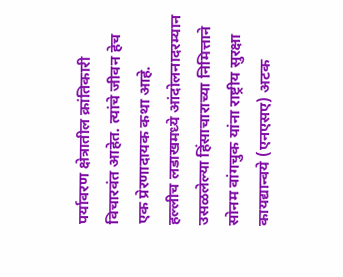पर्यावरण क्षेत्रातील क्रांतिकारी विचारवंत आहेत. त्यांचे जीवन हेच एक प्रेरणादायक कथा आहे.
हल्लीच लडाखमध्ये आंदोलनादरम्यान उसळलेल्या हिंसाचाराच्या निमित्ताने सोनम वांगचुक यांना राष्ट्रीय सुरक्षा कायद्यान्वये (एनएसए) अटक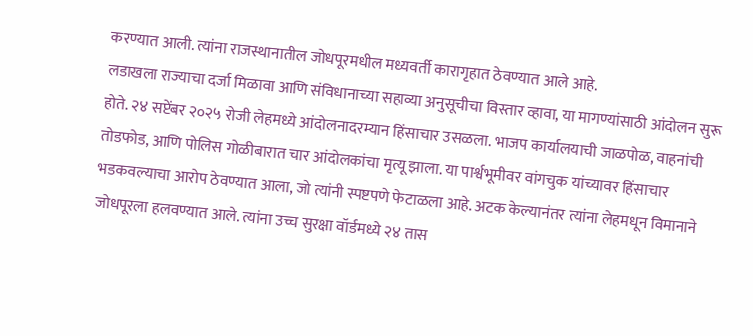करण्यात आली. त्यांना राजस्थानातील जोधपूरमधील मध्यवर्ती कारागृहात ठेवण्यात आले आहे.
लडाखला राज्याचा दर्जा मिळावा आणि संविधानाच्या सहाव्या अनुसूचीचा विस्तार व्हावा, या मागण्यांसाठी आंदोलन सुरू होते. २४ सप्टेंबर २०२५ रोजी लेहमध्ये आंदोलनादरम्यान हिंसाचार उसळला. भाजप कार्यालयाची जाळपोळ, वाहनांची तोडफोड, आणि पोलिस गोळीबारात चार आंदोलकांचा मृत्यू झाला. या पार्श्वभूमीवर वांगचुक यांच्यावर हिंसाचार भडकवल्याचा आरोप ठेवण्यात आला, जो त्यांनी स्पष्टपणे फेटाळला आहे. अटक केल्यानंतर त्यांना लेहमधून विमानाने जोधपूरला हलवण्यात आले. त्यांना उच्च सुरक्षा वॉर्डमध्ये २४ तास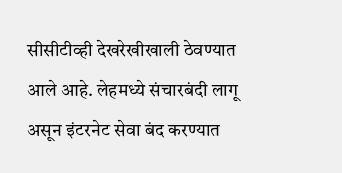सीसीटीव्ही देखरेखीखाली ठेवण्यात आले आहे. लेहमध्ये संचारबंदी लागू असून इंटरनेट सेवा बंद करण्यात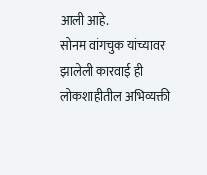आली आहे.
सोनम वांगचुक यांच्यावर झालेली कारवाई ही लोकशाहीतील अभिव्यक्ती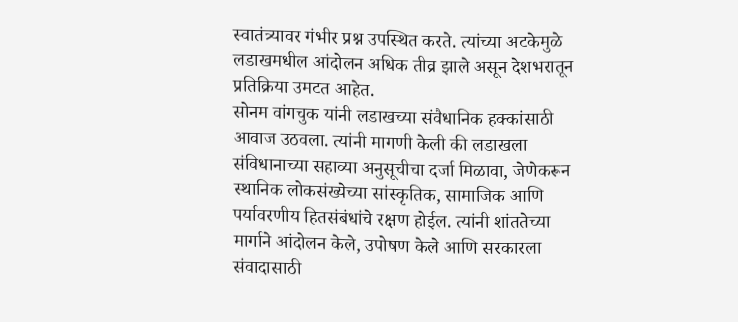स्वातंत्र्यावर गंभीर प्रश्न उपस्थित करते. त्यांच्या अटकेमुळे लडाखमधील आंदोलन अधिक तीव्र झाले असून देशभरातून प्रतिक्रिया उमटत आहेत.
सोनम वांगचुक यांनी लडाखच्या संवैधानिक हक्कांसाठी आवाज उठवला. त्यांनी मागणी केली की लडाखला संविधानाच्या सहाव्या अनुसूचीचा दर्जा मिळावा, जेणेकरून स्थानिक लोकसंख्येच्या सांस्कृतिक, सामाजिक आणि पर्यावरणीय हितसंबंधांचे रक्षण होईल. त्यांनी शांततेच्या मार्गाने आंदोलन केले, उपोषण केले आणि सरकारला संवादासाठी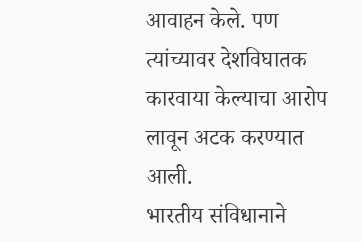आवाहन केले. पण त्यांच्यावर देशविघातक कारवाया केल्याचा आरोप लावून अटक करण्यात आली.
भारतीय संविधानाने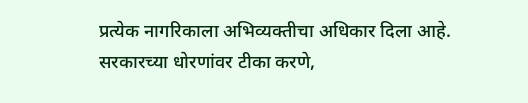प्रत्येक नागरिकाला अभिव्यक्तीचा अधिकार दिला आहे. सरकारच्या धोरणांवर टीका करणे,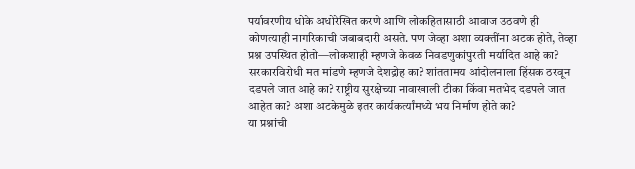पर्यावरणीय धोके अधोरेखित करणे आणि लोकहितासाठी आवाज उठवणे ही कोणत्याही नागरिकाची जबाबदारी असते. पण जेव्हा अशा व्यक्तींना अटक होते, तेव्हा प्रश्न उपस्थित होतो—लोकशाही म्हणजे केवळ निवडणुकांपुरती मर्यादित आहे का? सरकारविरोधी मत मांडणे म्हणजे देशद्रोह का? शांततामय आंदोलनाला हिंसक ठरवून दडपले जात आहे का? राष्ट्रीय सुरक्षेच्या नावाखाली टीका किंवा मतभेद दडपले जात आहेत का? अशा अटकेमुळे इतर कार्यकर्त्यांमध्ये भय निर्माण होते का?
या प्रश्नांची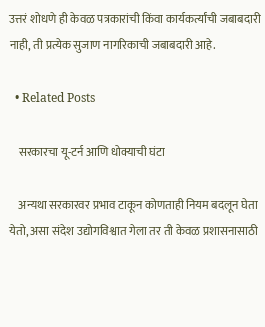उत्तरं शोधणे ही केवळ पत्रकारांची किंवा कार्यकर्त्यांची जबाबदारी नाही, ती प्रत्येक सुजाण नागरिकाची जबाबदारी आहे.

  • Related Posts

    सरकारचा यू-टर्न आणि धोक्याची घंटा

    अन्यथा सरकारवर प्रभाव टाकून कोणताही नियम बदलून घेता येतो, असा संदेश उद्योगविश्वात गेला तर ती केवळ प्रशासनासाठी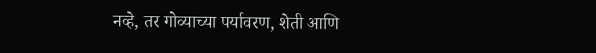नव्हे, तर गोव्याच्या पर्यावरण, शेती आणि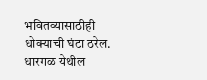भवितव्यासाठीही धोक्याची घंटा ठरेल. धारगळ येथील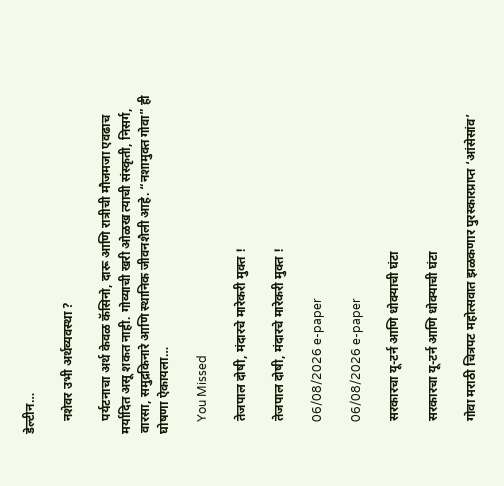डेल्टीन…

    नशेवर उभी अर्थव्यवस्था ?

    पर्यटनाचा अर्थ केवळ कॅसिनो, दारू आणि रात्रीची मौजमजा एवढाच मर्यादित असू शकत नाही. गोव्याची खरी ओळख त्याची संस्कृती, निसर्ग, वारसा, समुद्रकिनारे आणि स्थानिक जीवनशैली आहे. “नशामुक्त गोवा” ही घोषणा ऐकायला…

    You Missed

    तेजपाल दोषी, मंदारचे मारेकरी मुक्त !

    तेजपाल दोषी, मंदारचे मारेकरी मुक्त !

    06/08/2026 e-paper

    06/08/2026 e-paper

    सरकारचा यू-टर्न आणि धोक्याची घंटा

    सरकारचा यू-टर्न आणि धोक्याची घंटा

    गोवा मराठी चित्रपट महोत्सवात झळकणार पुरस्कारप्राप्त ‘आंसेसांव’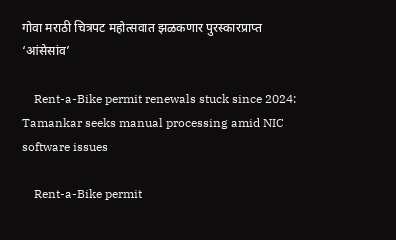गोवा मराठी चित्रपट महोत्सवात झळकणार पुरस्कारप्राप्त ‘आंसेसांव’

    Rent-a-Bike permit renewals stuck since 2024: Tamankar seeks manual processing amid NIC software issues

    Rent-a-Bike permit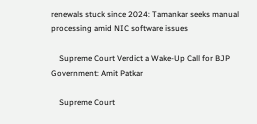renewals stuck since 2024: Tamankar seeks manual processing amid NIC software issues

    Supreme Court Verdict a Wake-Up Call for BJP Government: Amit Patkar

    Supreme Court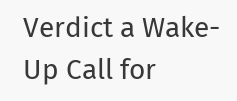Verdict a Wake-Up Call for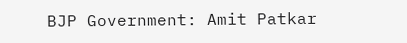BJP Government: Amit Patkar